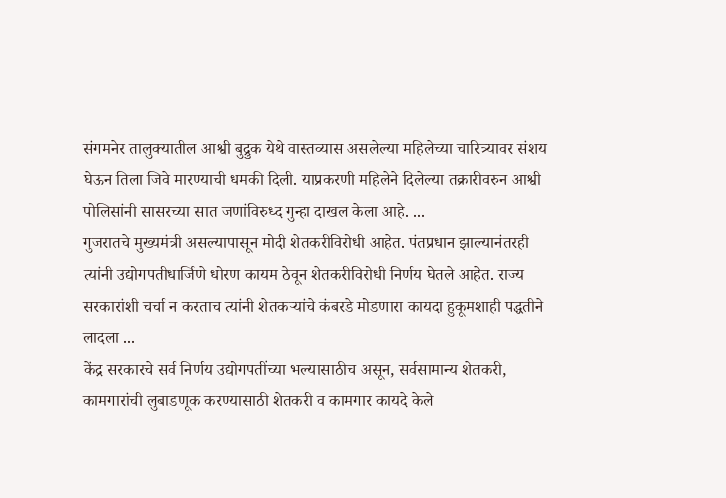संगमनेर तालुक्यातील आश्वी बुद्रुक येथे वास्तव्यास असलेल्या महिलेच्या चारित्र्यावर संशय घेऊन तिला जिवे मारण्याची धमकी दिली. याप्रकरणी महिलेने दिलेल्या तक्रारीवरुन आश्वी पोलिसांनी सासरच्या सात जणांविरुध्द गुन्हा दाखल केला आहे. ...
गुजरातचे मुख्यमंत्री असल्यापासून मोदी शेतकरीविरोधी आहेत. पंतप्रधान झाल्यानंतरही त्यांनी उद्योगपतीधार्जिणे धोरण कायम ठेवून शेतकरीविरोधी निर्णय घेतले आहेत. राज्य सरकारांशी चर्चा न करताच त्यांनी शेतकऱ्यांचे कंबरडे मोडणारा कायदा हुकूमशाही पद्धतीने लादला ...
केंद्र सरकारचे सर्व निर्णय उद्योगपतींच्या भल्यासाठीच असून, सर्वसामान्य शेतकरी, कामगारांची लुबाडणूक करण्यासाठी शेतकरी व कामगार कायदे केले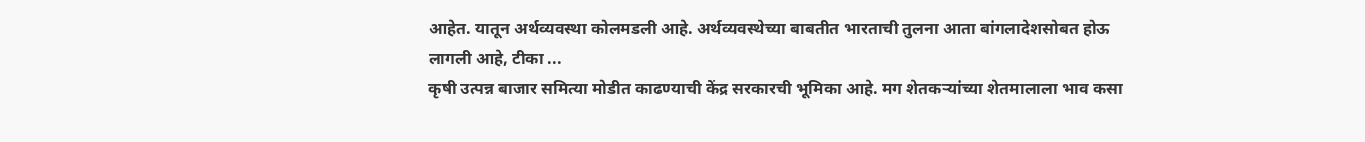आहेत. यातून अर्थव्यवस्था कोलमडली आहे. अर्थव्यवस्थेच्या बाबतीत भारताची तुलना आता बांगलादेशसोबत होऊ लागली आहे, टीका ...
कृषी उत्पन्न बाजार समित्या मोडीत काढण्याची केंद्र सरकारची भूमिका आहे. मग शेतकऱ्यांच्या शेतमालाला भाव कसा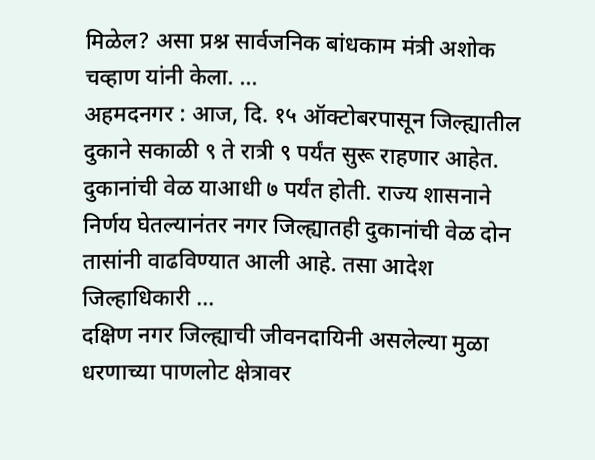मिळेल? असा प्रश्न सार्वजनिक बांधकाम मंत्री अशोक चव्हाण यांनी केला. ...
अहमदनगर : आज, दि. १५ ऑक्टोबरपासून जिल्ह्यातील दुकाने सकाळी ९ ते रात्री ९ पर्यंत सुरू राहणार आहेत. दुकानांची वेळ याआधी ७ पर्यंत होती. राज्य शासनाने निर्णय घेतल्यानंतर नगर जिल्ह्यातही दुकानांची वेळ दोन तासांनी वाढविण्यात आली आहे. तसा आदेश जिल्हाधिकारी ...
दक्षिण नगर जिल्ह्याची जीवनदायिनी असलेल्या मुळा धरणाच्या पाणलोट क्षेत्रावर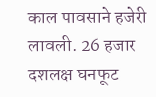काल पावसाने हजेरी लावली. 26 हजार दशलक्ष घनफूट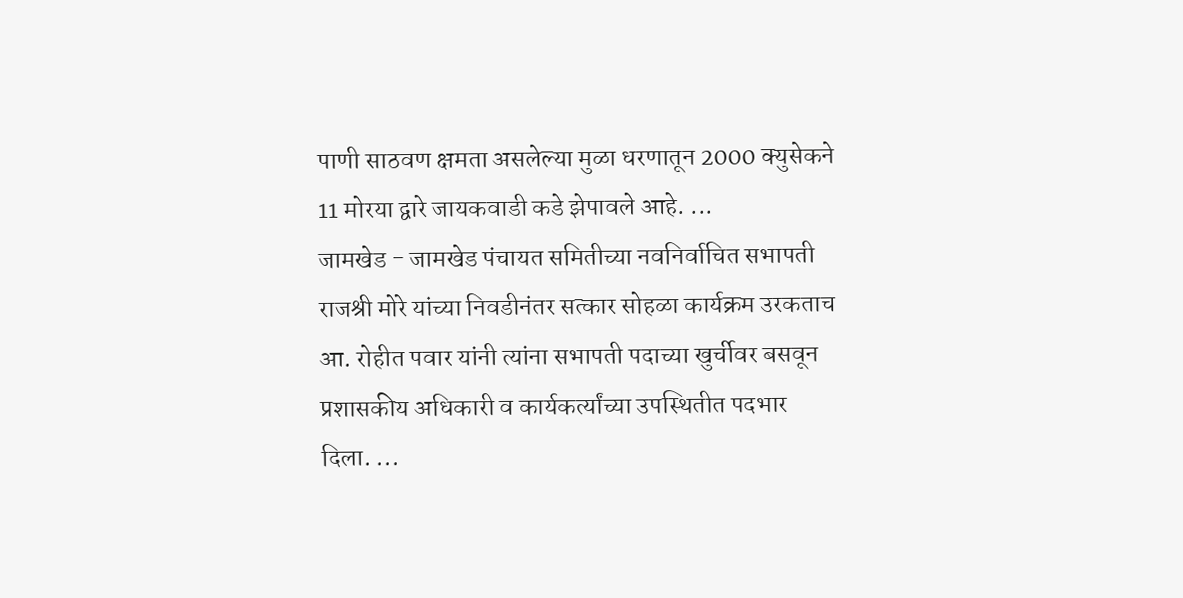पाणी साठवण क्षमता असलेल्या मुळा धरणातून 2000 क्युसेकने 11 मोरया द्वारे जायकवाडी कडे झेपावले आहे. ...
जामखेड - जामखेड पंचायत समितीच्या नवनिर्वाचित सभापती राजश्री मोरे यांच्या निवडीनंतर सत्कार सोहळा कार्यक्रम उरकताच आ. रोहीत पवार यांनी त्यांना सभापती पदाच्या खुर्चीवर बसवून प्रशासकीय अधिकारी व कार्यकर्त्यांच्या उपस्थितीत पदभार दिला. ...